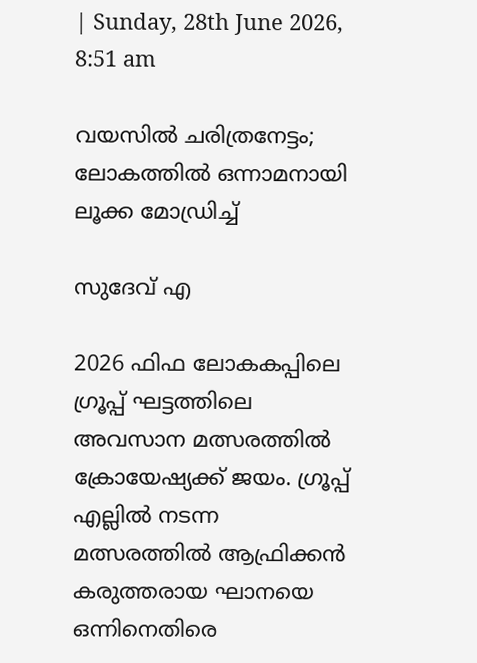| Sunday, 28th June 2026, 8:51 am

വയസില്‍ ചരിത്രനേട്ടം; ലോകത്തില്‍ ഒന്നാമനായി ലൂക്ക മോഡ്രിച്ച്

സുദേവ് എ

2026 ഫിഫ ലോകകപ്പിലെ ഗ്രൂപ്പ് ഘട്ടത്തിലെ അവസാന മത്സരത്തില്‍ ക്രോയേഷ്യക്ക് ജയം. ഗ്രൂപ്പ് എല്ലില്‍ നടന്ന മത്സരത്തില്‍ ആഫ്രിക്കന്‍ കരുത്തരായ ഘാനയെ ഒന്നിനെതിരെ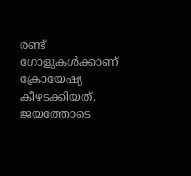രണ്ട് ഗോളുകള്‍ക്കാണ് ക്രോയേഷ്യ കീഴടക്കിയത്. ജയത്തോടെ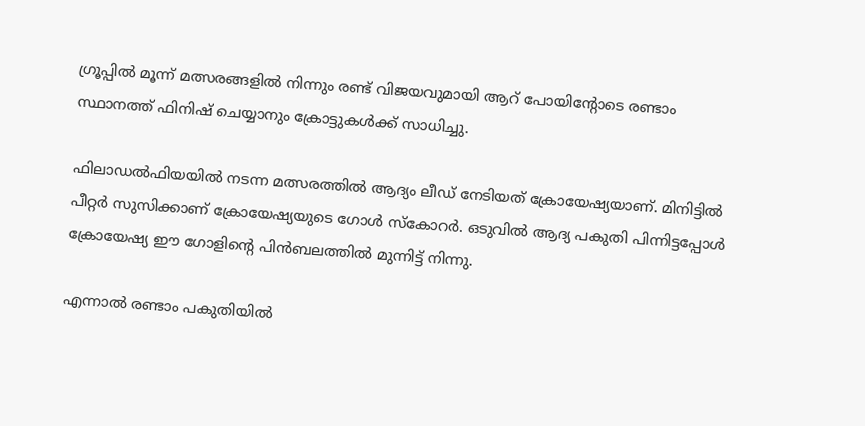ഗ്രൂപ്പില്‍ മൂന്ന് മത്സരങ്ങളില്‍ നിന്നും രണ്ട് വിജയവുമായി ആറ് പോയിന്റോടെ രണ്ടാം സ്ഥാനത്ത് ഫിനിഷ് ചെയ്യാനും ക്രോട്ടുകള്‍ക്ക് സാധിച്ചു.

ഫിലാഡല്‍ഫിയയില്‍ നടന്ന മത്സരത്തില്‍ ആദ്യം ലീഡ് നേടിയത് ക്രോയേഷ്യയാണ്. മിനിട്ടില്‍ പീറ്റര്‍ സുസിക്കാണ് ക്രോയേഷ്യയുടെ ഗോള്‍ സ്‌കോറര്‍. ഒടുവില്‍ ആദ്യ പകുതി പിന്നിട്ടപ്പോള്‍ ക്രോയേഷ്യ ഈ ഗോളിന്റെ പിന്‍ബലത്തില്‍ മുന്നിട്ട് നിന്നു.

എന്നാല്‍ രണ്ടാം പകുതിയില്‍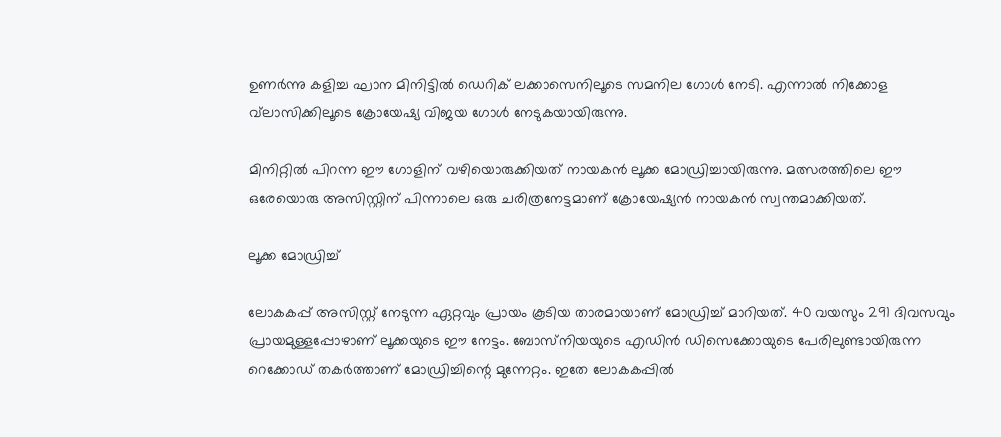ഉണര്‍ന്നു കളിച്ച ഘാന മിനിട്ടില്‍ ഡെറിക് ലക്കാസെനിലൂടെ സമനില ഗോള്‍ നേടി. എന്നാല്‍ നിക്കോള വ്‌ലാസിക്കിലൂടെ ക്രോയേഷ്യ വിജയ ഗോള്‍ നേടുകയായിരുന്നു.

മിനിറ്റില്‍ പിറന്ന ഈ ഗോളിന് വഴിയൊരുക്കിയത് നായകന്‍ ലൂക്ക മോഡ്രിച്ചായിരുന്നു. മത്സരത്തിലെ ഈ ഒരേയൊരു അസിസ്റ്റിന് പിന്നാലെ ഒരു ചരിത്രനേട്ടമാണ് ക്രോയേഷ്യന്‍ നായകന്‍ സ്വന്തമാക്കിയത്.

ലൂക്ക മോഡ്രിച്ച്

ലോകകപ്പ് അസിസ്റ്റ് നേടുന്ന ഏറ്റവും പ്രായം കൂടിയ താരമായാണ് മോഡ്രിച്ച് മാറിയത്. 40 വയസും 291 ദിവസവും പ്രായമുള്ളപ്പോഴാണ് ലൂക്കയുടെ ഈ നേട്ടം. ബോസ്‌നിയയുടെ എഡിന്‍ ഡിസെക്കോയുടെ പേരിലുണ്ടായിരുന്ന റെക്കോഡ് തകര്‍ത്താണ് മോഡ്രിച്ചിന്റെ മുന്നേറ്റം. ഇതേ ലോകകപ്പില്‍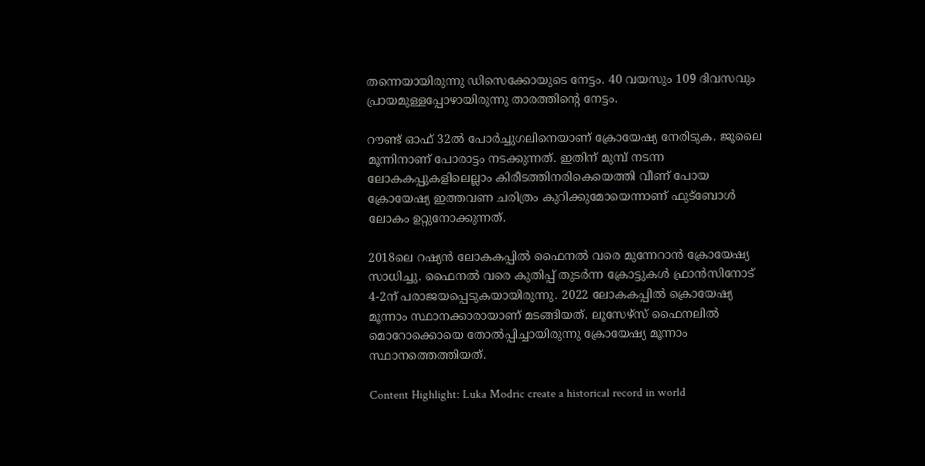തന്നെയായിരുന്നു ഡിസെക്കോയുടെ നേട്ടം. 40 വയസും 109 ദിവസവും പ്രായമുള്ളപ്പോഴായിരുന്നു താരത്തിന്റെ നേട്ടം.

റൗണ്ട് ഓഫ് 32ല്‍ പോര്‍ച്ചുഗലിനെയാണ് ക്രോയേഷ്യ നേരിടുക. ജൂലൈ മൂന്നിനാണ് പോരാട്ടം നടക്കുന്നത്. ഇതിന് മുമ്പ് നടന്ന ലോകകപ്പുകളിലെല്ലാം കിരീടത്തിനരികെയെത്തി വീണ് പോയ ക്രോയേഷ്യ ഇത്തവണ ചരിത്രം കുറിക്കുമോയെന്നാണ് ഫുട്‌ബോള്‍ ലോകം ഉറ്റുനോക്കുന്നത്.

2018ലെ റഷ്യന്‍ ലോകകപ്പില്‍ ഫൈനല്‍ വരെ മുന്നേറാന്‍ ക്രോയേഷ്യ സാധിച്ചു. ഫൈനല്‍ വരെ കുതിപ്പ് തുടര്‍ന്ന ക്രോട്ടുകള്‍ ഫ്രാന്‍സിനോട് 4-2ന് പരാജയപ്പെടുകയായിരുന്നു. 2022 ലോകകപ്പില്‍ ക്രൊയേഷ്യ മൂന്നാം സ്ഥാനക്കാരായാണ് മടങ്ങിയത്. ലൂസേഴ്സ് ഫൈനലില്‍ മൊറോക്കൊയെ തോല്‍പ്പിച്ചായിരുന്നു ക്രോയേഷ്യ മൂന്നാം സ്ഥാനത്തെത്തിയത്.

Content Highlight: Luka Modric create a historical record in world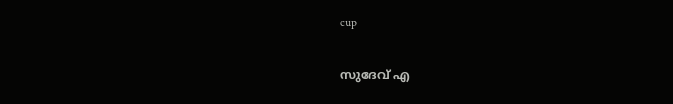cup

സുദേവ് എ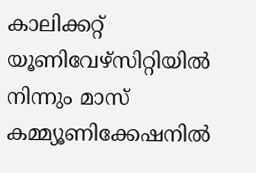കാലിക്കറ്റ് യൂണിവേഴ്‌സിറ്റിയില്‍ നിന്നും മാസ് കമ്മ്യൂണിക്കേഷനില്‍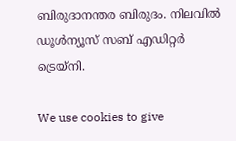ബിരുദാനന്തര ബിരുദം. നിലവില്‍ ഡൂള്‍ന്യൂസ് സബ് എഡിറ്റര്‍ ട്രെയ്‌നി.

We use cookies to give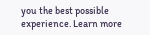you the best possible experience. Learn more